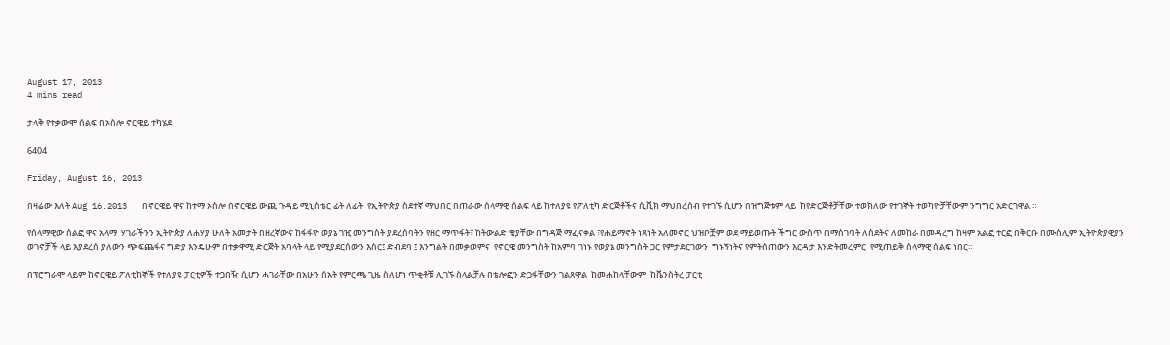August 17, 2013
4 mins read

ታላቅ የተቃውሞ ሰልፍ በኦስሎ ኖርዌይ ተካሄደ

6404

Friday, August 16, 2013

በዛሬው እለት Aug 16.2013   በኖርዌይ ዋና ከተማ ኦስሎ በኖርዌይ ውጪ ጉዳይ ሚኒስቴር ፊት ለፊት  የኢትዮጵያ ስደተኛ ማህበር በጠራው ሰላማዊ ሰልፍ ላይ ከተለያዩ የፖለቲካ ድርጅቶችና ሲቪክ ማህበረሰብ የተገኙ ሲሆን በዝግጅቱም ላይ  ከየድርጅቶቻቸው ተወክለው የተገኞት ተወካዮቻቸውም ንግግር አድርገዋል ።

የሰላማዊው ሰልፎ ዋና አላማ  ሃገራችንን ኢትዮጵያ ለሐሃያ ሁለት አመታት በዘረኛውና ከፋፋዮ ወያኔ ገዢ መንግስት ያደረሰባትን የዘር ማጥፋት፣ ከትውልድ ቄያቸው በግዳጅ ማፈናቀል ፣የሐይማኖት ነጻነት አለመኖር ህዝቦቿም ወደ ማይወጡት ችግር ውስጥ በማስገባት ለስደትና ለመከራ በመዳረግ ከዛም አልፎ ተርፎ በቅርቡ በሙስሊም ኢትዮጵያዊያን ወገኖቻች ላይ እያደረሰ ያለውን ጭፍጨፋና ግድያ እንዴሁም በተቃዋሚ ድርጅት አባላት ላይ የሚያደርሰውን እስር፤ ድብደባ ፤ እንግልት በመቃወምና  የኖርዌ መንግስት ከአምባ ገነኑ የወያኔ መንግስት ጋር የምታደርገውን  ግኑኝነትና የምትሰጠውን እርዳታ እንድትመረምር  የሚጠይቅ ሰላማዊ ሰልፍ ነበር።

በፕሮግራሞ ላይም ከኖርዌይ ፖለቲከኞች የተለያዩ ፓርቲዎች ተጋበዥ ሲሆን ሓገራቸው በአሁን ሰአት የምርጫ ጊዜ ስለሆነ ጥቂቶቹ ሊገኙ ስላልቻሉ በቴሎፎን ድጋፋቸውን ገልጸዋል  ከመሐከላቸውም  ከቬንስትረ ፓርቲ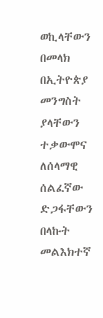ወኪላቸውን በመላክ በኢትዮጵያ መንግስት ያላቸውን ተቃውሞና ለሰላማዊ ሰልፈኛው ድጋፋቸውን  በላኩት መልእክተኛ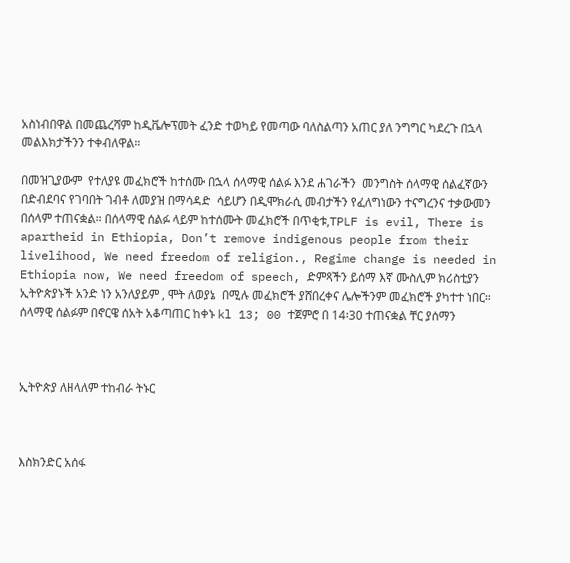አስነብበዋል በመጨረሻም ከዲቬሎፕመት ፈንድ ተወካይ የመጣው ባለስልጣን አጠር ያለ ንግግር ካደረጉ በኋላ መልእክታችንን ተቀብለዋል።

በመዝጊያውም  የተለያዩ መፈክሮች ከተሰሙ በኋላ ሰላማዊ ሰልፉ እንደ ሐገራችን  መንግስት ሰላማዊ ሰልፈኛውን በድብደባና የገባበት ገብቶ ለመያዝ በማሳዳድ  ሳይሆን በዲሞክራሲ መብታችን የፈለግነውን ተናግረንና ተቃውመን በሰላም ተጠናቋል። በሰላማዊ ሰልፉ ላይም ከተሰሙት መፈክሮች በጥቂቱ,TPLF is evil, There is apartheid in Ethiopia, Don’t remove indigenous people from their livelihood, We need freedom of religion., Regime change is needed in Ethiopia now, We need freedom of speech, ድምጻችን ይሰማ እኛ ሙስሊም ክሪስቲያን ኢትዮጵያኑች አንድ ነን አንለያይም , ሞት ለወያኔ  በሚሉ መፈክሮች ያሸበረቀና ሌሎችንም መፈክሮች ያካተተ ነበር። ሰላማዊ ሰልፉም በኖርዌ ሰአት አቆጣጠር ከቀኑ kl 13; 00 ተጀምሮ በ 14፡30 ተጠናቋል ቸር ያሰማን



ኢትዮጵያ ለዘላለም ተከብራ ትኑር



እስክንድር አሰፋ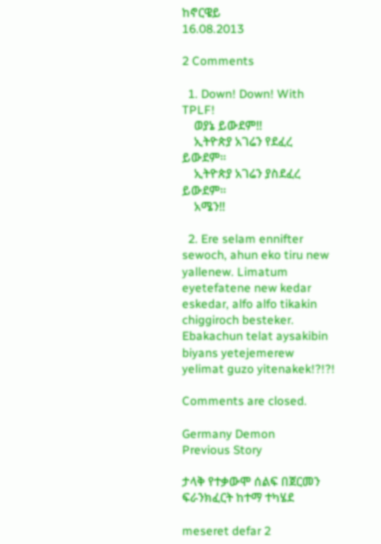ከኖርዌይ
16.08.2013

2 Comments

  1. Down! Down! With TPLF!
    ወያኔ ይውደም!!
    ኢትዮጵያ አገሬን የደፈረ ይውደም።
    ኢትዮጵያ አገሬን ያስደፈረ ይውደም።
    አሜን!!

  2. Ere selam ennifter sewoch, ahun eko tiru new yallenew. Limatum eyetefatene new kedar eskedar, alfo alfo tikakin chiggiroch besteker. Ebakachun telat aysakibin biyans yetejemerew yelimat guzo yitenakek!?!?!

Comments are closed.

Germany Demon
Previous Story

ታላቅ የተቃውሞ ሰልፍ በጀርመን ፍራንክፈርት ከተማ ተካሄደ

meseret defar 2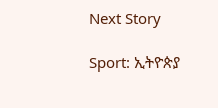Next Story

Sport: ኢትዮጵያ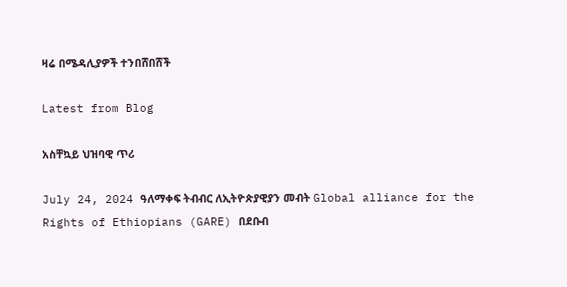ዛሬ በሜዳሊያዎች ተንበሸበሸች

Latest from Blog

አስቸኳይ ህዝባዊ ጥሪ

July 24, 2024 ዓለማቀፍ ትብብር ለኢትዮጵያዊያን መብት Global alliance for the Rights of Ethiopians (GARE) በደቡብ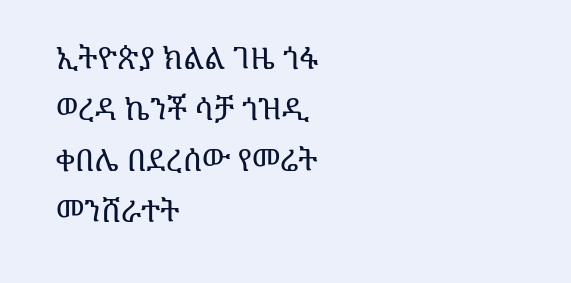ኢትዮጵያ ክልል ገዜ ጎፋ ወረዳ ኬንቾ ሳቻ ጎዝዲ ቀበሌ በደረሰው የመሬት መንሸራተት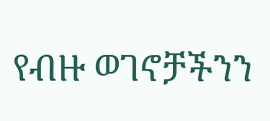የብዙ ወገኖቻችንን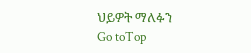ህይዎት ማለፉን
Go toTop